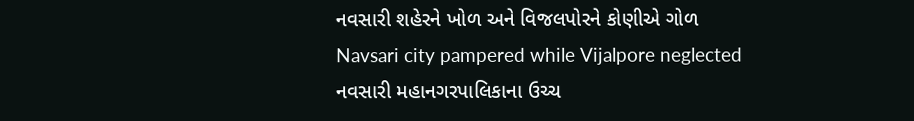નવસારી શહેરને ખોળ અને વિજલપોરને કોણીએ ગોળ
Navsari city pampered while Vijalpore neglected
નવસારી મહાનગરપાલિકાના ઉચ્ચ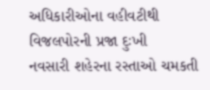અધિકારીઓના વહીવટીથી વિજલપોરની પ્રજા દુઃખી
નવસારી શહેરના રસ્તાઓ ચમકતી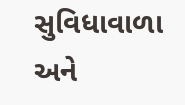સુવિધાવાળા અને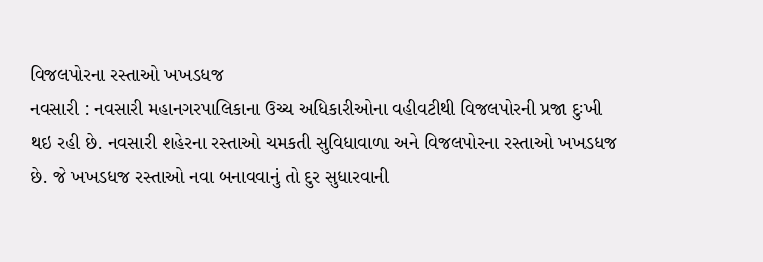વિજલપોરના રસ્તાઓ ખખડધજ
નવસારી : નવસારી મહાનગરપાલિકાના ઉચ્ચ અધિકારીઓના વહીવટીથી વિજલપોરની પ્રજા દુઃખી થઇ રહી છે. નવસારી શહેરના રસ્તાઓ ચમકતી સુવિધાવાળા અને વિજલપોરના રસ્તાઓ ખખડધજ છે. જે ખખડધજ રસ્તાઓ નવા બનાવવાનું તો દુર સુધારવાની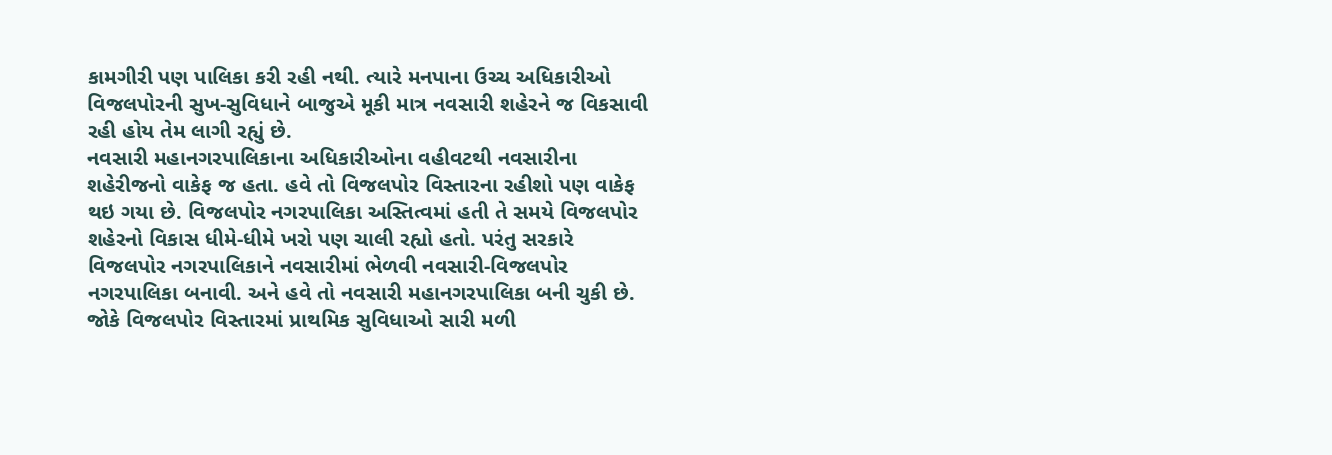કામગીરી પણ પાલિકા કરી રહી નથી. ત્યારે મનપાના ઉચ્ચ અધિકારીઓ વિજલપોરની સુખ-સુવિધાને બાજુએ મૂકી માત્ર નવસારી શહેરને જ વિકસાવી રહી હોય તેમ લાગી રહ્યું છે.
નવસારી મહાનગરપાલિકાના અધિકારીઓના વહીવટથી નવસારીના શહેરીજનો વાકેફ જ હતા. હવે તો વિજલપોર વિસ્તારના રહીશો પણ વાકેફ થઇ ગયા છે. વિજલપોર નગરપાલિકા અસ્તિત્વમાં હતી તે સમયે વિજલપોર શહેરનો વિકાસ ધીમે-ધીમે ખરો પણ ચાલી રહ્યો હતો. પરંતુ સરકારે વિજલપોર નગરપાલિકાને નવસારીમાં ભેળવી નવસારી-વિજલપોર નગરપાલિકા બનાવી. અને હવે તો નવસારી મહાનગરપાલિકા બની ચુકી છે. જોકે વિજલપોર વિસ્તારમાં પ્રાથમિક સુવિધાઓ સારી મળી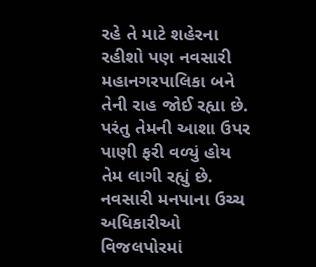રહે તે માટે શહેરના રહીશો પણ નવસારી મહાનગરપાલિકા બને તેની રાહ જોઈ રહ્યા છે. પરંતુ તેમની આશા ઉપર પાણી ફરી વળ્યું હોય તેમ લાગી રહ્યું છે. નવસારી મનપાના ઉચ્ચ અધિકારીઓ વિજલપોરમાં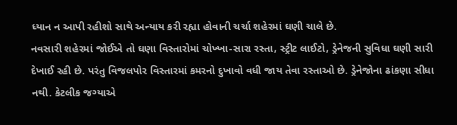ધ્યાન ન આપી રહીશો સાથે અન્યાય કરી રહ્યા હોવાની ચર્ચા શહેરમાં ઘણી ચાલે છે.
નવસારી શહેરમાં જોઈએ તો ઘણા વિસ્તારોમાં ચોખ્ખા-સારા રસ્તા, સ્ટ્રીટ લાઈટો, ડ્રેનેજની સુવિધા ઘણી સારી દેખાઈ રહી છે. પરંતુ વિજલપોર વિસ્તારમાં કમરનો દુખાવો વધી જાય તેવા રસ્તાઓ છે. ડ્રેનેજોના ઢાંકણા સીધા નથી. કેટલીક જગ્યાએ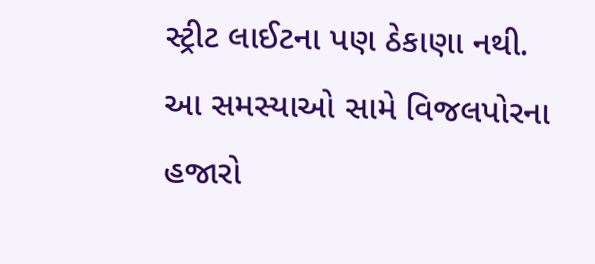સ્ટ્રીટ લાઈટના પણ ઠેકાણા નથી. આ સમસ્યાઓ સામે વિજલપોરના હજારો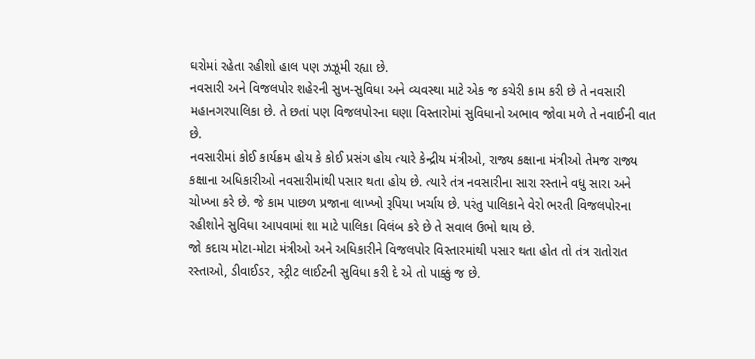ઘરોમાં રહેતા રહીશો હાલ પણ ઝઝૂમી રહ્યા છે.
નવસારી અને વિજલપોર શહેરની સુખ-સુવિધા અને વ્યવસ્થા માટે એક જ કચેરી કામ કરી છે તે નવસારી મહાનગરપાલિકા છે. તે છતાં પણ વિજલપોરના ઘણા વિસ્તારોમાં સુવિધાનો અભાવ જોવા મળે તે નવાઈની વાત છે.
નવસારીમાં કોઈ કાર્યક્રમ હોય કે કોઈ પ્રસંગ હોય ત્યારે કેન્દ્રીય મંત્રીઓ, રાજ્ય કક્ષાના મંત્રીઓ તેમજ રાજ્ય કક્ષાના અધિકારીઓ નવસારીમાંથી પસાર થતા હોય છે. ત્યારે તંત્ર નવસારીના સારા રસ્તાને વધુ સારા અને ચોખ્ખા કરે છે. જે કામ પાછળ પ્રજાના લાખ્ખો રૂપિયા ખર્ચાય છે. પરંતુ પાલિકાને વેરો ભરતી વિજલપોરના રહીશોને સુવિધા આપવામાં શા માટે પાલિકા વિલંબ કરે છે તે સવાલ ઉભો થાય છે.
જો કદાચ મોટા-મોટા મંત્રીઓ અને અધિકારીને વિજલપોર વિસ્તારમાંથી પસાર થતા હોત તો તંત્ર રાતોરાત રસ્તાઓ, ડીવાઈડર, સ્ટ્રીટ લાઈટની સુવિધા કરી દે એ તો પાક્કું જ છે.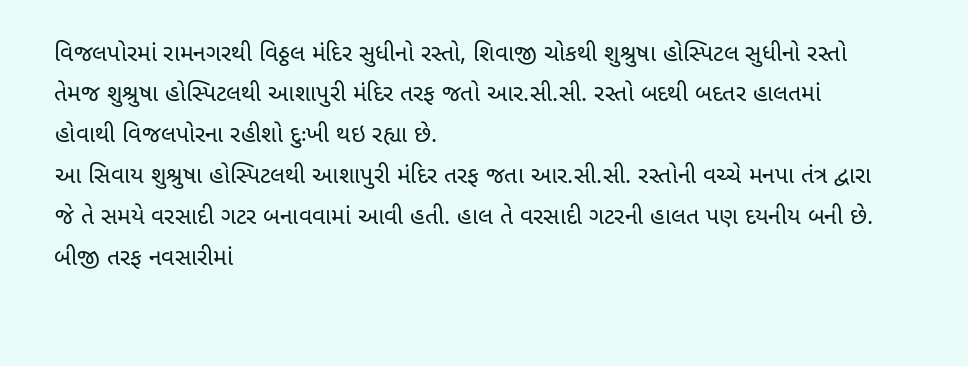વિજલપોરમાં રામનગરથી વિઠ્ઠલ મંદિર સુધીનો રસ્તો, શિવાજી ચોકથી શુશ્રુષા હોસ્પિટલ સુધીનો રસ્તો તેમજ શુશ્રુષા હોસ્પિટલથી આશાપુરી મંદિર તરફ જતો આર.સી.સી. રસ્તો બદથી બદતર હાલતમાં હોવાથી વિજલપોરના રહીશો દુઃખી થઇ રહ્યા છે.
આ સિવાય શુશ્રુષા હોસ્પિટલથી આશાપુરી મંદિર તરફ જતા આર.સી.સી. રસ્તોની વચ્ચે મનપા તંત્ર દ્વારા જે તે સમયે વરસાદી ગટર બનાવવામાં આવી હતી. હાલ તે વરસાદી ગટરની હાલત પણ દયનીય બની છે.
બીજી તરફ નવસારીમાં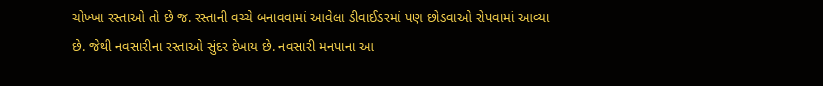ચોખ્ખા રસ્તાઓ તો છે જ. રસ્તાની વચ્ચે બનાવવામાં આવેલા ડીવાઈડરમાં પણ છોડવાઓ રોપવામાં આવ્યા છે. જેથી નવસારીના રસ્તાઓ સુંદર દેખાય છે. નવસારી મનપાના આ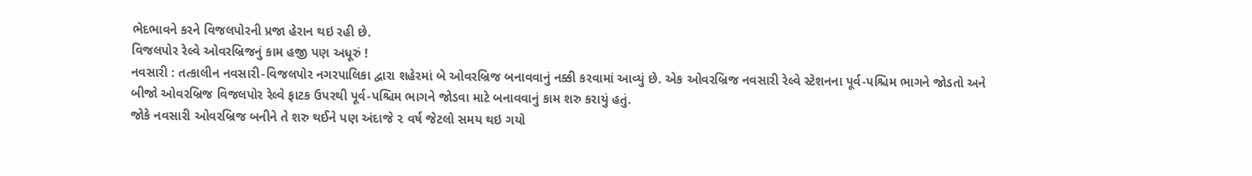ભેદભાવને કરને વિજલપોરની પ્રજા હેરાન થઇ રહી છે.
વિજલપોર રેલ્વે ઓવરબ્રિજનું કામ હજી પણ અધૂરું !
નવસારી : તત્કાલીન નવસારી-વિજલપોર નગરપાલિકા દ્વારા શહેરમાં બે ઓવરબ્રિજ બનાવવાનું નક્કી કરવામાં આવ્યું છે. એક ઓવરબ્રિજ નવસારી રેલ્વે સ્ટેશનના પૂર્વ-પશ્ચિમ ભાગને જોડતો અને બીજો ઓવરબ્રિજ વિજલપોર રેલ્વે ફાટક ઉપરથી પૂર્વ-પશ્ચિમ ભાગને જોડવા માટે બનાવવાનું કામ શરુ કરાયું હતું.
જોકે નવસારી ઓવરબ્રિજ બનીને તે શરુ થઈને પણ અંદાજે ૨ વર્ષ જેટલો સમય થઇ ગયો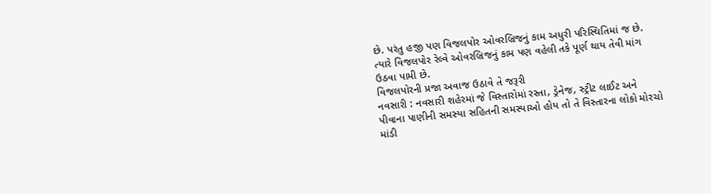છે. પરંતુ હજી પણ વિજલપોર ઓવરબ્રિજનું કામ અધુરી પરિસ્થિતિમાં જ છે. ત્યારે વિજલપોર રેલ્વે ઓવરબ્રિજનું કામ પણ વહેલી તકે પૂર્ણ થાય તેવી માંગ ઉઠવા પામી છે.
વિજલપોરની પ્રજા અવાજ ઉઠાવે તે જરૂરી
નવસારી : નવસારી શહેરમાં જે વિસ્તારોમાં રસ્તા, ડ્રેનેજ, સ્ટ્રીટ લાઈટ અને પીવાના પાણીની સમસ્યા સહિતની સમસ્યાઓ હોય તો તે વિસ્તારના લોકો મોરચો માંડી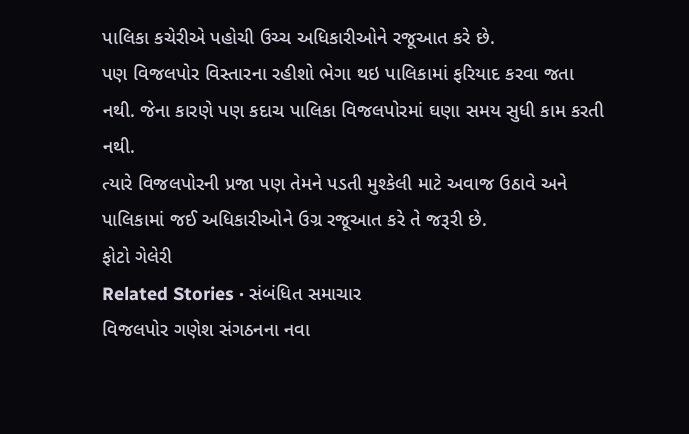પાલિકા કચેરીએ પહોચી ઉચ્ચ અધિકારીઓને રજૂઆત કરે છે.
પણ વિજલપોર વિસ્તારના રહીશો ભેગા થઇ પાલિકામાં ફરિયાદ કરવા જતા નથી. જેના કારણે પણ કદાચ પાલિકા વિજલપોરમાં ઘણા સમય સુધી કામ કરતી નથી.
ત્યારે વિજલપોરની પ્રજા પણ તેમને પડતી મુશ્કેલી માટે અવાજ ઉઠાવે અને પાલિકામાં જઈ અધિકારીઓને ઉગ્ર રજૂઆત કરે તે જરૂરી છે.
ફોટો ગેલેરી
Related Stories · સંબંધિત સમાચાર
વિજલપોર ગણેશ સંગઠનના નવા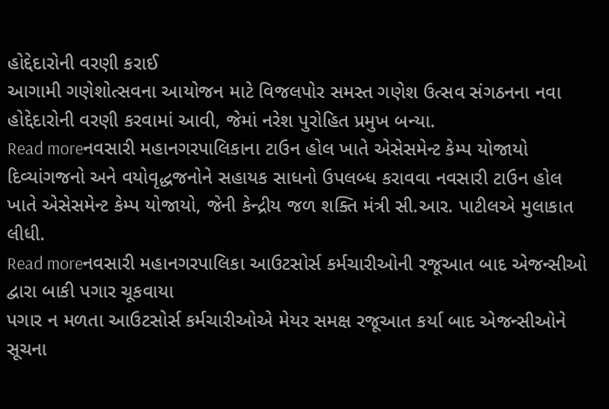હોદ્દેદારોની વરણી કરાઈ
આગામી ગણેશોત્સવના આયોજન માટે વિજલપોર સમસ્ત ગણેશ ઉત્સવ સંગઠનના નવા હોદ્દેદારોની વરણી કરવામાં આવી, જેમાં નરેશ પુરોહિત પ્રમુખ બન્યા.
Read moreનવસારી મહાનગરપાલિકાના ટાઉન હોલ ખાતે એસેસમેન્ટ કેમ્પ યોજાયો
દિવ્યાંગજનો અને વયોવૃદ્ધજનોને સહાયક સાધનો ઉપલબ્ધ કરાવવા નવસારી ટાઉન હોલ ખાતે એસેસમેન્ટ કેમ્પ યોજાયો, જેની કેન્દ્રીય જળ શક્તિ મંત્રી સી.આર. પાટીલએ મુલાકાત લીધી.
Read moreનવસારી મહાનગરપાલિકા આઉટસોર્સ કર્મચારીઓની રજૂઆત બાદ એજન્સીઓ દ્વારા બાકી પગાર ચૂકવાયા
પગાર ન મળતા આઉટસોર્સ કર્મચારીઓએ મેયર સમક્ષ રજૂઆત કર્યા બાદ એજન્સીઓને સૂચના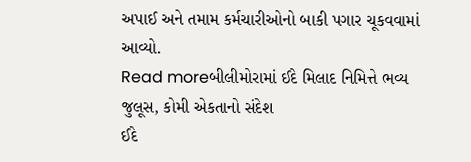અપાઈ અને તમામ કર્મચારીઓનો બાકી પગાર ચૂકવવામાં આવ્યો.
Read moreબીલીમોરામાં ઈદે મિલાદ નિમિત્તે ભવ્ય જુલૂસ, કોમી એકતાનો સંદેશ
ઈદે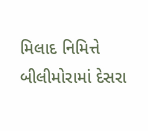મિલાદ નિમિત્તે બીલીમોરામાં દેસરા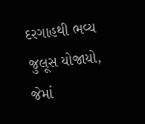દરગાહથી ભવ્ય જુલૂસ યોજાયો, જેમાં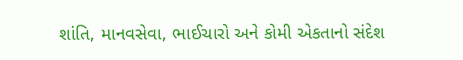શાંતિ, માનવસેવા, ભાઈચારો અને કોમી એકતાનો સંદેશ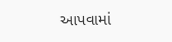આપવામાં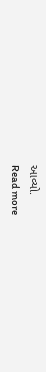આવ્યો.
Read more